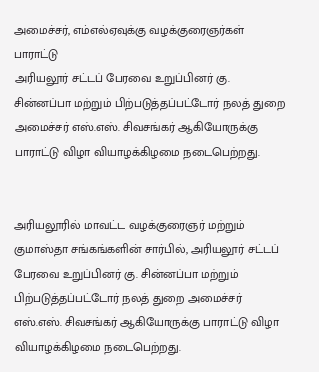அமைச்சர், எம்எல்ஏவுக்கு வழக்குரைஞர்கள் பாராட்டு
அரியலூர் சட்டப் பேரவை உறுப்பினர் கு. சின்னப்பா மற்றும் பிற்படுத்தப்பட்டோர் நலத் துறை அமைச்சர் எஸ்.எஸ். சிவசங்கர் ஆகியோருக்கு பாராட்டு விழா வியாழக்கிழமை நடைபெற்றது.


அரியலூரில் மாவட்ட வழக்குரைஞர் மற்றும் குமாஸ்தா சங்கங்களின் சார்பில், அரியலூர் சட்டப் பேரவை உறுப்பினர் கு. சின்னப்பா மற்றும் பிற்படுத்தப்பட்டோர் நலத் துறை அமைச்சர் எஸ்.எஸ். சிவசங்கர் ஆகியோருக்கு பாராட்டு விழா வியாழக்கிழமை நடைபெற்றது.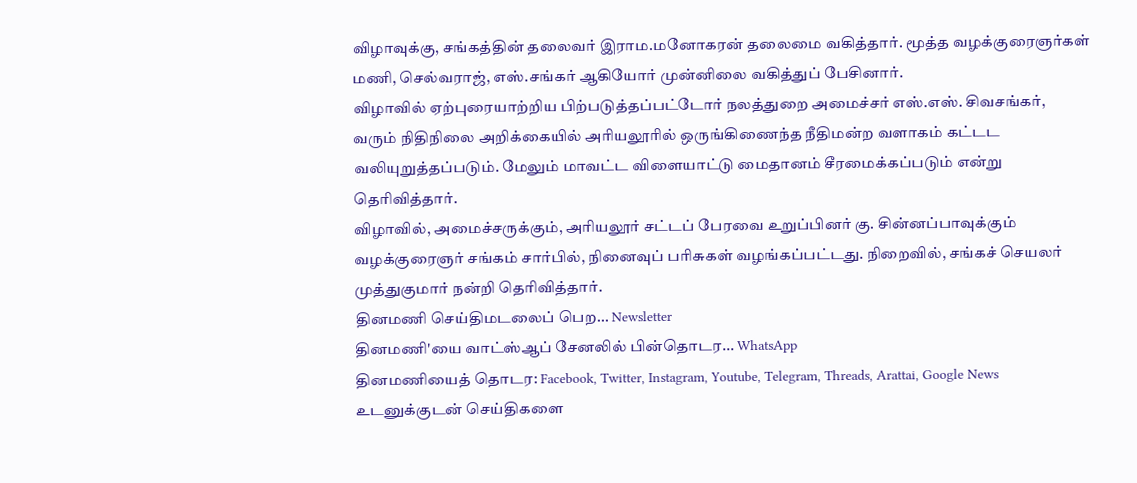விழாவுக்கு, சங்கத்தின் தலைவர் இராம.மனோகரன் தலைமை வகித்தார். மூத்த வழக்குரைஞர்கள் மணி, செல்வராஜ், எஸ்.சங்கர் ஆகியோர் முன்னிலை வகித்துப் பேசினார்.
விழாவில் ஏற்புரையாற்றிய பிற்படுத்தப்பட்டோர் நலத்துறை அமைச்சர் எஸ்.எஸ். சிவசங்கர், வரும் நிதிநிலை அறிக்கையில் அரியலூரில் ஒருங்கிணைந்த நீதிமன்ற வளாகம் கட்டட வலியுறுத்தப்படும். மேலும் மாவட்ட விளையாட்டு மைதானம் சீரமைக்கப்படும் என்று தெரிவித்தார்.
விழாவில், அமைச்சருக்கும், அரியலூர் சட்டப் பேரவை உறுப்பினர் கு. சின்னப்பாவுக்கும் வழக்குரைஞர் சங்கம் சார்பில், நினைவுப் பரிசுகள் வழங்கப்பட்டது. நிறைவில், சங்கச் செயலர் முத்துகுமார் நன்றி தெரிவித்தார்.
தினமணி செய்திமடலைப் பெற... Newsletter
தினமணி'யை வாட்ஸ்ஆப் சேனலில் பின்தொடர... WhatsApp
தினமணியைத் தொடர: Facebook, Twitter, Instagram, Youtube, Telegram, Threads, Arattai, Google News
உடனுக்குடன் செய்திகளை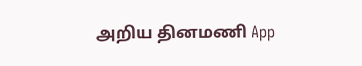அறிய தினமணி App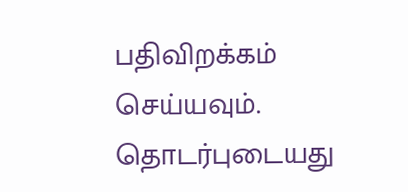பதிவிறக்கம் செய்யவும்.
தொடர்புடையது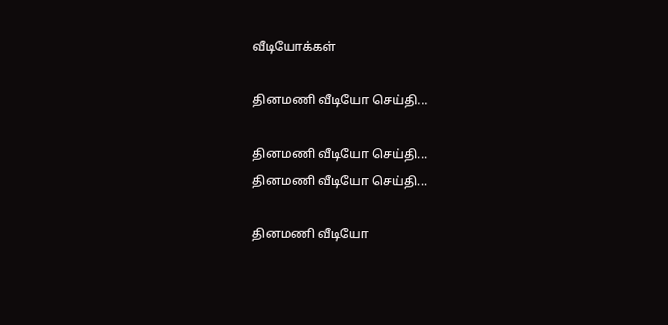வீடியோக்கள்

தினமணி வீடியோ செய்தி...

தினமணி வீடியோ செய்தி...
தினமணி வீடியோ செய்தி...

தினமணி வீடியோ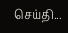செய்தி...